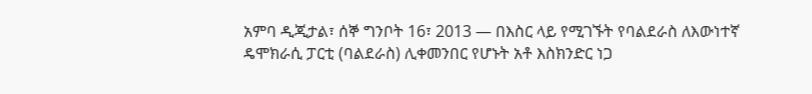አምባ ዲጂታል፣ ሰኞ ግንቦት 16፣ 2013 ― በእስር ላይ የሚገኙት የባልደራስ ለእውነተኛ ዴሞክራሲ ፓርቲ (ባልደራስ) ሊቀመንበር የሆኑት አቶ እስክንድር ነጋ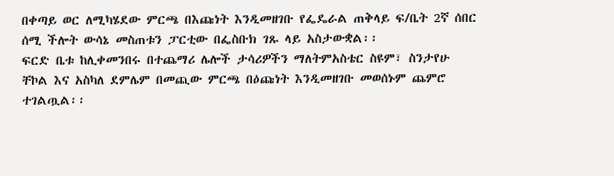በቀጣይ ወር ለሚካሄደው ምርጫ በእጩነት እንዲመዘገቡ የፌዴራል ጠቅላይ ፍ/ቤት 2ኛ ሰበር ሰሚ ችሎት ውሳኔ መስጠቱን ፓርቲው በፌስቡክ ገጹ ላይ አስታውቋል፡፡
ፍርድ ቤቱ ከሊቀመንበሩ በተጨማሪ ሌሎች ታሳሪዎችን ማለትምአስቴር ስዩም፣ ስንታየሁ ቸኮል እና አስካለ ደምሌም በመጪው ምርጫ በዕጩነት እንዲመዘገቡ መወሰኑም ጨምሮ ተገልጧል፡፡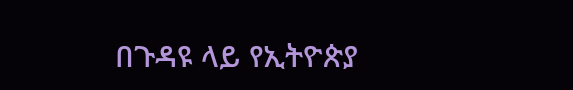በጉዳዩ ላይ የኢትዮጵያ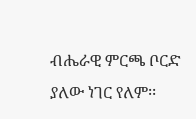ብሔራዊ ምርጫ ቦርድ ያለው ነገር የለም፡፡